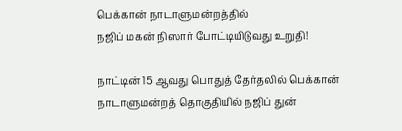பெக்கான் நாடாளுமன்றத்தில்
நஜிப் மகன் நிஸார் போட்டியிடுவது உறுதி!

நாட்டின் 15 ஆவது பொதுத் தேர்தலில் பெக்கான் நாடாளுமன்றத் தொகுதியில் நஜிப் துன்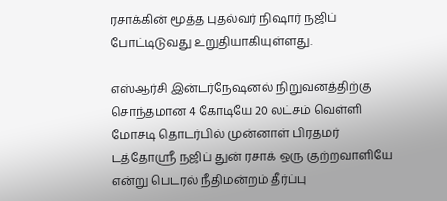ரசாக்கின் மூத்த புதல்வர் நிஷார் நஜிப் போட்டிடுவது உறுதியாகியுள்ளது.

எஸ்ஆர்சி இன்டர்நேஷனல் நிறுவனத்திற்கு சொந்தமான 4 கோடியே 20 லட்சம் வெள்ளி மோசடி தொடர்பில் முன்னாள் பிரதமர் டத்தோஸ்ரீ நஜிப் துன் ரசாக் ஒரு குற்றவாளியே என்று பெடரல் நீதிமன்றம் தீர்ப்பு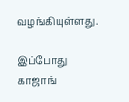வழங்கியுள்ளது.

இப்போது காஜாங்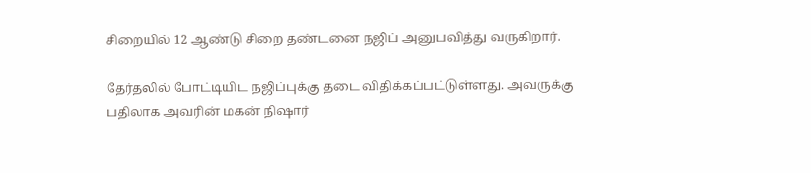சிறையில் 12 ஆண்டு சிறை தண்டனை நஜிப் அனுபவித்து வருகிறார்.

தேர்தலில் போட்டியிட நஜிப்புக்கு தடை விதிக்கப்பட்டுள்ளது. அவருக்கு பதிலாக அவரின் மகன் நிஷார்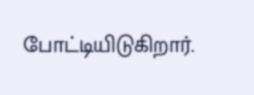போட்டியிடுகிறார்.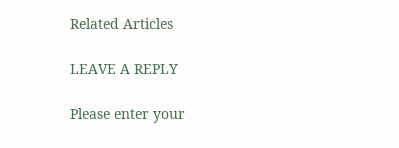Related Articles

LEAVE A REPLY

Please enter your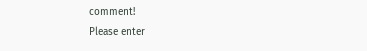comment!
Please enter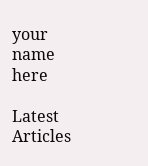your name here

Latest Articles